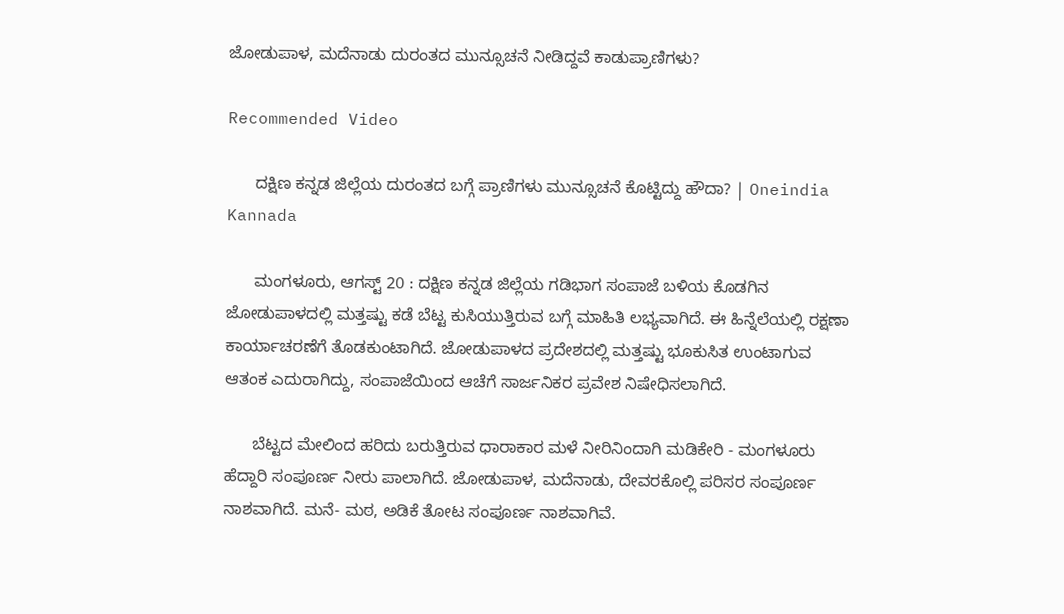ಜೋಡುಪಾಳ, ಮದೆನಾಡು ದುರಂತದ ಮುನ್ಸೂಚನೆ ನೀಡಿದ್ದವೆ ಕಾಡುಪ್ರಾಣಿಗಳು?

Recommended Video

      ದಕ್ಷಿಣ ಕನ್ನಡ ಜಿಲ್ಲೆಯ ದುರಂತದ ಬಗ್ಗೆ ಪ್ರಾಣಿಗಳು ಮುನ್ಸೂಚನೆ ಕೊಟ್ಟಿದ್ದು ಹೌದಾ? | Oneindia Kannada

      ಮಂಗಳೂರು, ಆಗಸ್ಟ್ 20 : ದಕ್ಷಿಣ ಕನ್ನಡ ಜಿಲ್ಲೆಯ ಗಡಿಭಾಗ ಸಂಪಾಜೆ ಬಳಿಯ ಕೊಡಗಿನ ಜೋಡುಪಾಳದಲ್ಲಿ ಮತ್ತಷ್ಟು ಕಡೆ ಬೆಟ್ಟ ಕುಸಿಯುತ್ತಿರುವ ಬಗ್ಗೆ ಮಾಹಿತಿ ಲಭ್ಯವಾಗಿದೆ. ಈ ಹಿನ್ನೆಲೆಯಲ್ಲಿ ರಕ್ಷಣಾ ಕಾರ್ಯಾಚರಣೆಗೆ ತೊಡಕುಂಟಾಗಿದೆ. ಜೋಡುಪಾಳದ ಪ್ರದೇಶದಲ್ಲಿ ಮತ್ತಷ್ಟು ಭೂಕುಸಿತ ಉಂಟಾಗುವ ಆತಂಕ ಎದುರಾಗಿದ್ದು, ಸಂಪಾಜೆಯಿಂದ ಆಚೆಗೆ ಸಾರ್ಜನಿಕರ ಪ್ರವೇಶ ನಿಷೇಧಿಸಲಾಗಿದೆ.

      ಬೆಟ್ಟದ ಮೇಲಿಂದ ಹರಿದು ಬರುತ್ತಿರುವ ಧಾರಾಕಾರ ಮಳೆ ನೀರಿನಿಂದಾಗಿ ಮಡಿಕೇರಿ - ಮಂಗಳೂರು ಹೆದ್ದಾರಿ ಸಂಪೂರ್ಣ ನೀರು ಪಾಲಾಗಿದೆ. ಜೋಡುಪಾಳ, ಮದೆನಾಡು, ದೇವರಕೊಲ್ಲಿ ಪರಿಸರ ಸಂಪೂರ್ಣ ನಾಶವಾಗಿದೆ. ಮನೆ- ಮಠ, ಅಡಿಕೆ ತೋಟ ಸಂಪೂರ್ಣ ನಾಶವಾಗಿವೆ.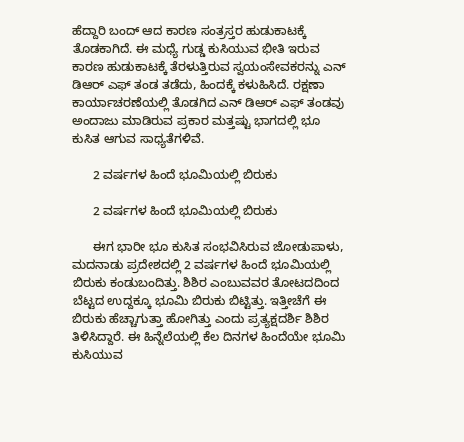ಹೆದ್ದಾರಿ ಬಂದ್ ಆದ ಕಾರಣ ಸಂತ್ರಸ್ತರ ಹುಡುಕಾಟಕ್ಕೆ ತೊಡಕಾಗಿದೆ. ಈ ಮಧ್ಯೆ ಗುಡ್ಡ ಕುಸಿಯುವ ಭೀತಿ ಇರುವ ಕಾರಣ ಹುಡುಕಾಟಕ್ಕೆ ತೆರಳುತ್ತಿರುವ ಸ್ವಯಂಸೇವಕರನ್ನು ಎನ್ ಡಿಆರ್ ಎಫ್ ತಂಡ ತಡೆದು, ಹಿಂದಕ್ಕೆ ಕಳುಹಿಸಿದೆ. ರಕ್ಷಣಾ ಕಾರ್ಯಾಚರಣೆಯಲ್ಲಿ ತೊಡಗಿದ ಎನ್ ಡಿಆರ್ ಎಫ್ ತಂಡವು ಅಂದಾಜು ಮಾಡಿರುವ ಪ್ರಕಾರ ಮತ್ತಷ್ಟು ಭಾಗದಲ್ಲಿ ಭೂ ಕುಸಿತ ಆಗುವ ಸಾಧ್ಯತೆಗಳಿವೆ.

      2 ವರ್ಷಗಳ ಹಿಂದೆ ಭೂಮಿಯಲ್ಲಿ ಬಿರುಕು

      2 ವರ್ಷಗಳ ಹಿಂದೆ ಭೂಮಿಯಲ್ಲಿ ಬಿರುಕು

      ಈಗ ಭಾರೀ ಭೂ ಕುಸಿತ ಸಂಭವಿಸಿರುವ ಜೋಡುಪಾಳು, ಮದನಾಡು ಪ್ರದೇಶದಲ್ಲಿ 2 ವರ್ಷಗಳ ಹಿಂದೆ ಭೂಮಿಯಲ್ಲಿ ಬಿರುಕು ಕಂಡುಬಂದಿತ್ತು. ಶಿಶಿರ ಎಂಬುವವರ ತೋಟದದಿಂದ ಬೆಟ್ಟದ ಉದ್ದಕ್ಕೂ ಭೂಮಿ ಬಿರುಕು ಬಿಟ್ಟಿತ್ತು. ಇತ್ತೀಚೆಗೆ ಈ ಬಿರುಕು ಹೆಚ್ಚಾಗುತ್ತಾ ಹೋಗಿತ್ತು ಎಂದು ಪ್ರತ್ಯಕ್ಷದರ್ಶಿ ಶಿಶಿರ ತಿಳಿಸಿದ್ದಾರೆ. ಈ ಹಿನ್ನೆಲೆಯಲ್ಲಿ ಕೆಲ ದಿನಗಳ ಹಿಂದೆಯೇ ಭೂಮಿ ಕುಸಿಯುವ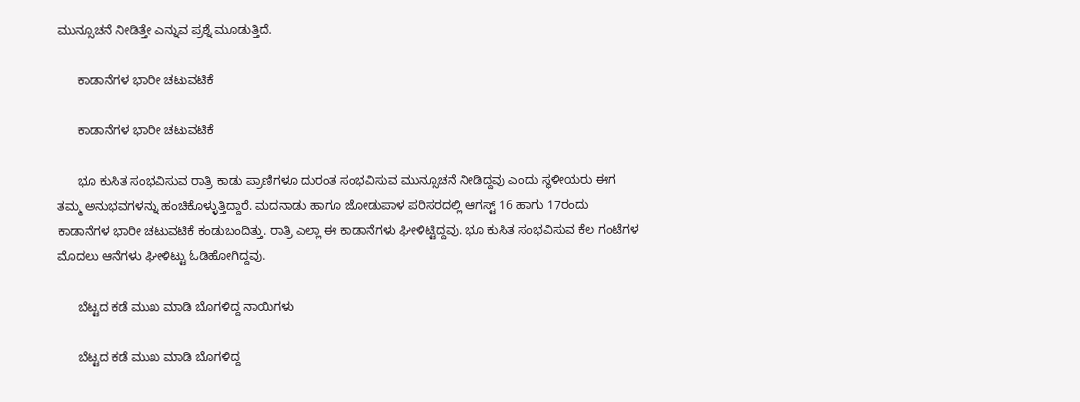ಮುನ್ಸೂಚನೆ ನೀಡಿತ್ತೇ ಎನ್ನುವ ಪ್ರಶ್ನೆ ಮೂಡುತ್ತಿದೆ.

      ಕಾಡಾನೆಗಳ ಭಾರೀ ಚಟುವಟಿಕೆ

      ಕಾಡಾನೆಗಳ ಭಾರೀ ಚಟುವಟಿಕೆ

      ಭೂ ಕುಸಿತ ಸಂಭವಿಸುವ ರಾತ್ರಿ ಕಾಡು ಪ್ರಾಣಿಗಳೂ ದುರಂತ ಸಂಭವಿಸುವ ಮುನ್ಸೂಚನೆ ನೀಡಿದ್ದವು ಎಂದು ಸ್ಥಳೀಯರು ಈಗ ತಮ್ಮ ಅನುಭವಗಳನ್ನು ಹಂಚಿಕೊಳ್ಳುತ್ತಿದ್ದಾರೆ. ಮದನಾಡು ಹಾಗೂ ಜೋಡುಪಾಳ ಪರಿಸರದಲ್ಲಿ ಆಗಸ್ಟ್ 16 ಹಾಗು 17ರಂದು ಕಾಡಾನೆಗಳ ಭಾರೀ ಚಟುವಟಿಕೆ ಕಂಡುಬಂದಿತ್ತು. ರಾತ್ರಿ ಎಲ್ಲಾ ಈ ಕಾಡಾನೆಗಳು ಘೀಳಿಟ್ಟಿದ್ದವು. ಭೂ ಕುಸಿತ ಸಂಭವಿಸುವ ಕೆಲ ಗಂಟೆಗಳ ಮೊದಲು ಆನೆಗಳು ಘೀಳಿಟ್ಟು ಓಡಿಹೋಗಿದ್ದವು.

      ಬೆಟ್ಟದ ಕಡೆ ಮುಖ ಮಾಡಿ ಬೊಗಳಿದ್ದ ನಾಯಿಗಳು

      ಬೆಟ್ಟದ ಕಡೆ ಮುಖ ಮಾಡಿ ಬೊಗಳಿದ್ದ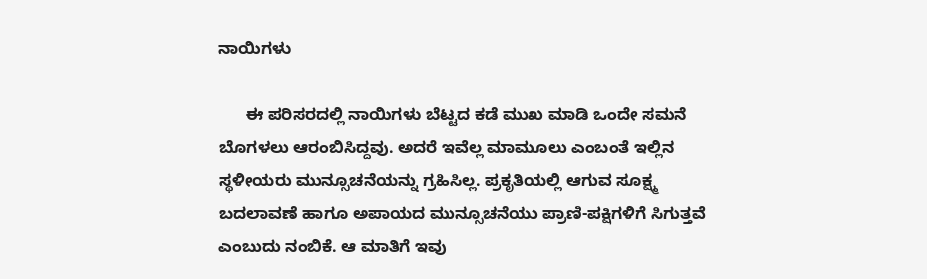ನಾಯಿಗಳು

      ಈ ಪರಿಸರದಲ್ಲಿ ನಾಯಿಗಳು ಬೆಟ್ಟದ ಕಡೆ ಮುಖ ಮಾಡಿ ಒಂದೇ ಸಮನೆ ಬೊಗಳಲು ಆರಂಬಿಸಿದ್ದವು. ಅದರೆ ಇವೆಲ್ಲ ಮಾಮೂಲು ಎಂಬಂತೆ ಇಲ್ಲಿನ ಸ್ಥಳೀಯರು ಮುನ್ಸೂಚನೆಯನ್ನು ಗ್ರಹಿಸಿಲ್ಲ. ಪ್ರಕೃತಿಯಲ್ಲಿ ಆಗುವ ಸೂಕ್ಷ್ಮ ಬದಲಾವಣೆ ಹಾಗೂ ಅಪಾಯದ ಮುನ್ಸೂಚನೆಯು ಪ್ರಾಣಿ-ಪಕ್ಷಿಗಳಿಗೆ ಸಿಗುತ್ತವೆ ಎಂಬುದು ನಂಬಿಕೆ. ಆ ಮಾತಿಗೆ ಇವು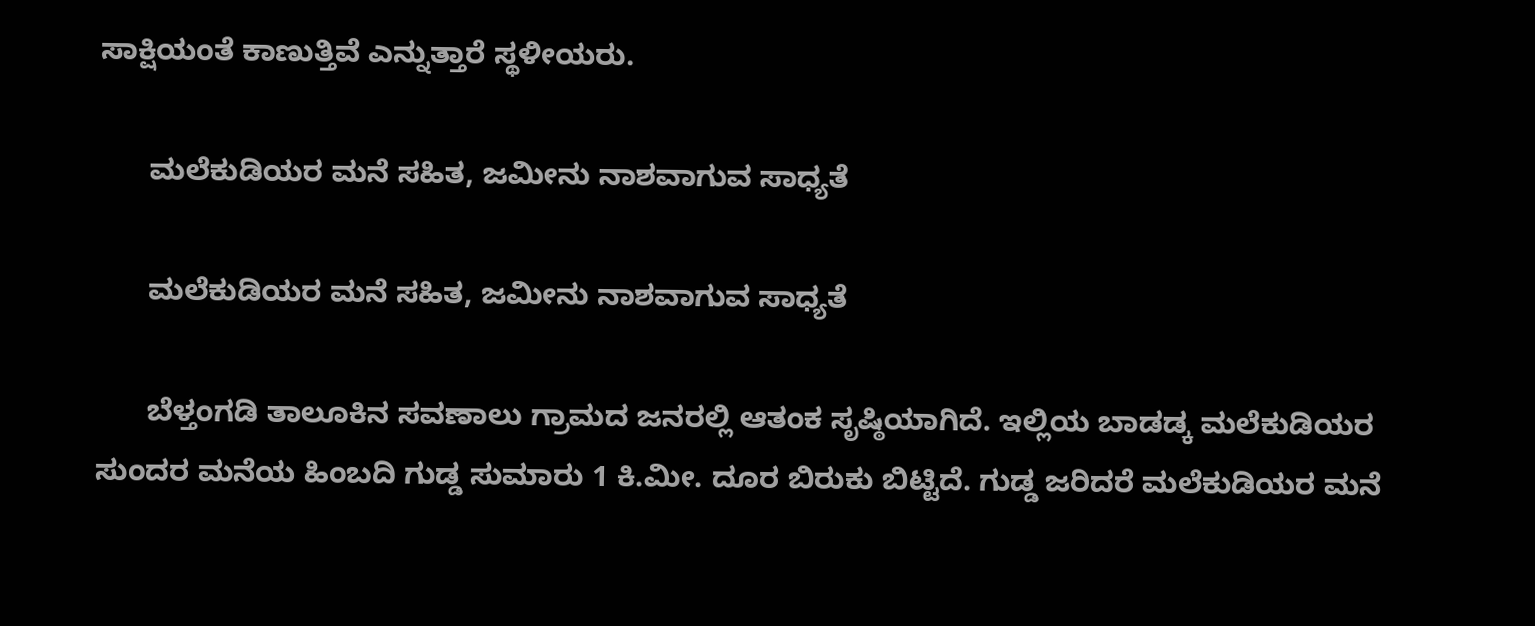ಸಾಕ್ಷಿಯಂತೆ ಕಾಣುತ್ತಿವೆ ಎನ್ನುತ್ತಾರೆ ಸ್ಥಳೀಯರು.

      ಮಲೆಕುಡಿಯರ ಮನೆ ಸಹಿತ, ಜಮೀನು ನಾಶವಾಗುವ ಸಾಧ್ಯತೆ

      ಮಲೆಕುಡಿಯರ ಮನೆ ಸಹಿತ, ಜಮೀನು ನಾಶವಾಗುವ ಸಾಧ್ಯತೆ

      ಬೆಳ್ತಂಗಡಿ ತಾಲೂಕಿನ ಸವಣಾಲು ಗ್ರಾಮದ ಜನರಲ್ಲಿ ಆತಂಕ ಸೃಷ್ಠಿಯಾಗಿದೆ. ಇಲ್ಲಿಯ ಬಾಡಡ್ಕ ಮಲೆಕುಡಿಯರ ಸುಂದರ ಮನೆಯ ಹಿಂಬದಿ ಗುಡ್ಡ ಸುಮಾರು 1 ಕಿ.ಮೀ. ದೂರ ಬಿರುಕು ಬಿಟ್ಟಿದೆ. ಗುಡ್ಡ ಜರಿದರೆ ಮಲೆಕುಡಿಯರ ಮನೆ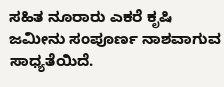ಸಹಿತ ನೂರಾರು ಎಕರೆ ಕೃಷಿ ಜಮೀನು ಸಂಪೂರ್ಣ ನಾಶವಾಗುವ ಸಾಧ್ಯತೆಯಿದೆ.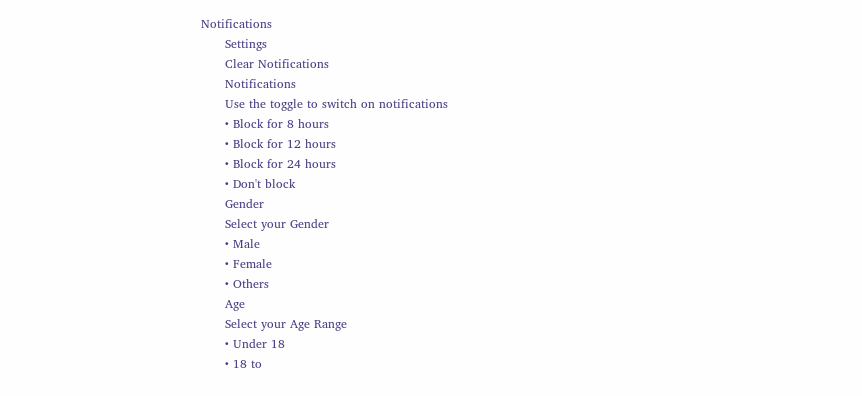Notifications
      Settings
      Clear Notifications
      Notifications
      Use the toggle to switch on notifications
      • Block for 8 hours
      • Block for 12 hours
      • Block for 24 hours
      • Don't block
      Gender
      Select your Gender
      • Male
      • Female
      • Others
      Age
      Select your Age Range
      • Under 18
      • 18 to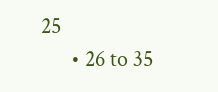25
      • 26 to 35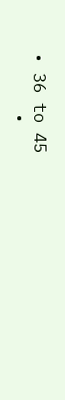• 36 to 45
      •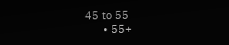45 to 55
      • 55+